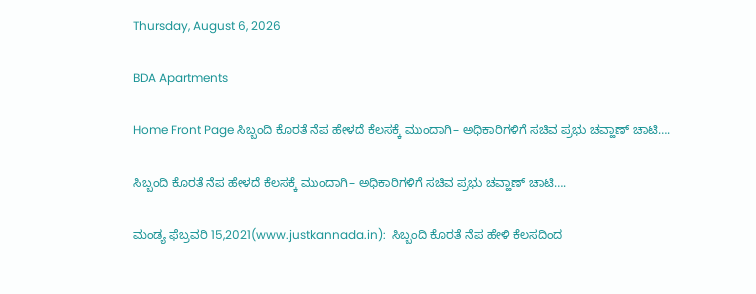Thursday, August 6, 2026

BDA Apartments

Home Front Page ಸಿಬ್ಬಂದಿ ಕೊರತೆ ನೆಪ ಹೇಳದೆ ಕೆಲಸಕ್ಕೆ ಮುಂದಾಗಿ– ಅಧಿಕಾರಿಗಳಿಗೆ ಸಚಿವ ಪ್ರಭು ಚವ್ಹಾಣ್ ಚಾಟಿ….

ಸಿಬ್ಬಂದಿ ಕೊರತೆ ನೆಪ ಹೇಳದೆ ಕೆಲಸಕ್ಕೆ ಮುಂದಾಗಿ– ಅಧಿಕಾರಿಗಳಿಗೆ ಸಚಿವ ಪ್ರಭು ಚವ್ಹಾಣ್ ಚಾಟಿ….

ಮಂಡ್ಯ ಫೆಬ್ರವರಿ 15,2021(www.justkannada.in):  ಸಿಬ್ಬಂದಿ ಕೊರತೆ ನೆಪ ಹೇಳಿ ಕೆಲಸದಿಂದ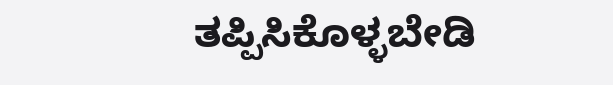ತಪ್ಪಿಸಿಕೊಳ್ಳಬೇಡಿ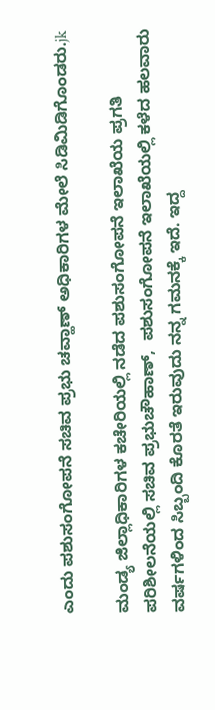ಎಂದು ಪಶುಸಂಗೋಪನೆ ಸಚಿವ ಪ್ರಭು ಚವ್ಹಾಣ್ ಅಧಿಕಾರಿಗಳ ಮೇಲೆ ಸಿಡಿಮಿಡಿಗೊಂಡರು.jk

ಮಂಡ್ಯ ಜಿಲ್ಲಾಧಿಕಾರಿಗಳ ಕಚೇರಿಯಲ್ಲಿ ನಡೆದ ಪಶುಸಂಗೋಪನೆ ಇಲಾಖೆಯ ಪ್ರಗತಿ ಪರಿಶೀಲನೆಯಲ್ಲಿ ಸಚಿವ ಪ್ರಭುಚೌಹಾಣ್,  ಪಶುಸಂಗೋಪನೆ ಇಲಾಖೆಯಲ್ಲಿ ಕಳೆದ ಹಲವಾರು ವರ್ಷಗಳಿಂದ ಸಿಬ್ಬಂದಿ ಕೊರತೆ ಇರುವುದು ನನ್ನ ಗಮನಕ್ಕೆ ಇದೆ. ಇದ್ದ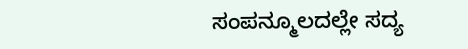ಸಂಪನ್ಮೂಲದಲ್ಲೇ ಸದ್ಯ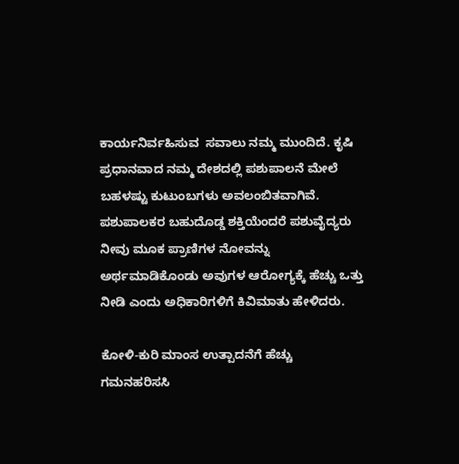ಕಾರ್ಯನಿರ್ವಹಿಸುವ  ಸವಾಲು ನಮ್ಮ ಮುಂದಿದೆ. ಕೃಷಿ ಪ್ರಧಾನವಾದ ನಮ್ಮ ದೇಶದಲ್ಲಿ ಪಶುಪಾಲನೆ ಮೇಲೆ ಬಹಳಷ್ಟು ಕುಟುಂಬಗಳು ಅವಲಂಬಿತವಾಗಿವೆ. ಪಶುಪಾಲಕರ ಬಹುದೊಡ್ಡ ಶಕ್ತಿಯೆಂದರೆ ಪಶುವೈದ್ಯರು ನೀವು ಮೂಕ ಪ್ರಾಣಿಗಳ ನೋವನ್ನು ಅರ್ಥಮಾಡಿಕೊಂಡು ಅವುಗಳ ಆರೋಗ್ಯಕ್ಕೆ ಹೆಚ್ಚು ಒತ್ತು ನೀಡಿ ಎಂದು ಅಧಿಕಾರಿಗಳಿಗೆ ಕಿವಿಮಾತು ಹೇಳಿದರು.

ಕೋಳಿ-ಕುರಿ ಮಾಂಸ ಉತ್ಪಾದನೆಗೆ ಹೆಚ್ಚು ಗಮನಹರಿಸಸಿ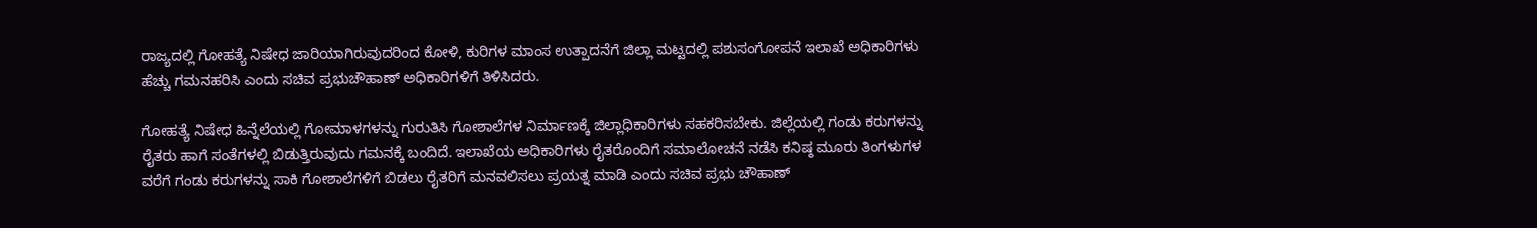ರಾಜ್ಯದಲ್ಲಿ ಗೋಹತ್ಯೆ ನಿಷೇಧ ಜಾರಿಯಾಗಿರುವುದರಿಂದ ಕೋಳಿ, ಕುರಿಗಳ ಮಾಂಸ ಉತ್ಪಾದನೆಗೆ ಜಿಲ್ಲಾ ಮಟ್ಟದಲ್ಲಿ ಪಶುಸಂಗೋಪನೆ ಇಲಾಖೆ ಅಧಿಕಾರಿಗಳು ಹೆಚ್ಚು ಗಮನಹರಿಸಿ ಎಂದು ಸಚಿವ ಪ್ರಭುಚೌಹಾಣ್ ಅಧಿಕಾರಿಗಳಿಗೆ ತಿಳಿಸಿದರು.

ಗೋಹತ್ಯೆ ನಿಷೇಧ ಹಿನ್ನೆಲೆಯಲ್ಲಿ ಗೋಮಾಳಗಳನ್ನು ಗುರುತಿಸಿ ಗೋಶಾಲೆಗಳ ನಿರ್ಮಾಣಕ್ಕೆ ಜಿಲ್ಲಾಧಿಕಾರಿಗಳು ಸಹಕರಿಸಬೇಕು. ಜಿಲ್ಲೆಯಲ್ಲಿ ಗಂಡು ಕರುಗಳನ್ನು ರೈತರು ಹಾಗೆ ಸಂತೆಗಳಲ್ಲಿ ಬಿಡುತ್ತಿರುವುದು ಗಮನಕ್ಕೆ ಬಂದಿದೆ. ಇಲಾಖೆಯ ಅಧಿಕಾರಿಗಳು ರೈತರೊಂದಿಗೆ ಸಮಾಲೋಚನೆ ನಡೆಸಿ ಕನಿಷ್ಠ ಮೂರು ತಿಂಗಳುಗಳ ವರೆಗೆ ಗಂಡು ಕರುಗಳನ್ನು ಸಾಕಿ ಗೋಶಾಲೆಗಳಿಗೆ ಬಿಡಲು ರೈತರಿಗೆ ಮನವಲಿಸಲು ಪ್ರಯತ್ನ ಮಾಡಿ ಎಂದು ಸಚಿವ ಪ್ರಭು ಚೌಹಾಣ್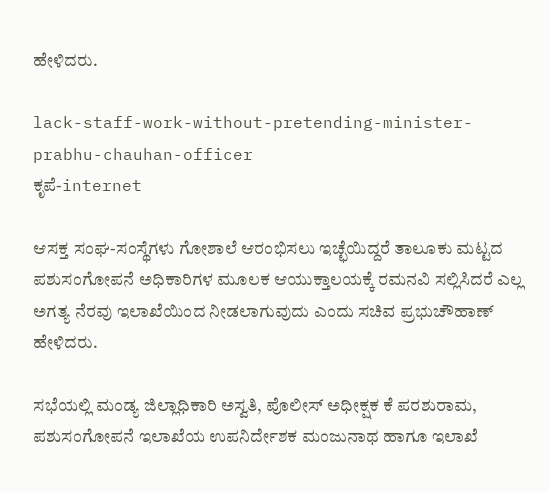ಹೇಳಿದರು.

lack-staff-work-without-pretending-minister-prabhu-chauhan-officer
ಕೃಪೆ-internet

ಆಸಕ್ತ ಸಂಘ-ಸಂಸ್ಥೆಗಳು ಗೋಶಾಲೆ ಆರಂಭಿಸಲು ಇಚ್ಛೆಯಿದ್ದರೆ ತಾಲೂಕು ಮಟ್ಟದ ಪಶುಸಂಗೋಪನೆ ಅಧಿಕಾರಿಗಳ ಮೂಲಕ ಆಯುಕ್ತಾಲಯಕ್ಕೆ ರಮನವಿ ಸಲ್ಲಿಸಿದರೆ ಎಲ್ಲ ಅಗತ್ಯ ನೆರವು ಇಲಾಖೆಯಿಂದ ನೀಡಲಾಗುವುದು ಎಂದು ಸಚಿವ ಪ್ರಭುಚೌಹಾಣ್ ಹೇಳಿದರು.

ಸಭೆಯಲ್ಲಿ ಮಂಡ್ಯ ಜಿಲ್ಲಾಧಿಕಾರಿ ಅಸ್ವತಿ, ಪೊಲೀಸ್ ಅಧೀಕ್ಷಕ ಕೆ ಪರಶುರಾಮ, ಪಶುಸಂಗೋಪನೆ ಇಲಾಖೆಯ ಉಪನಿರ್ದೇಶಕ ಮಂಜುನಾಥ ಹಾಗೂ ಇಲಾಖೆ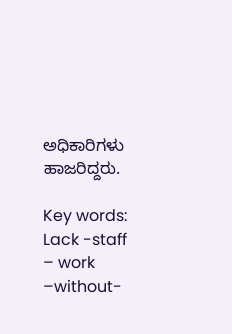ಅಧಿಕಾರಿಗಳು ಹಾಜರಿದ್ದರು.

Key words: Lack -staff – work –without-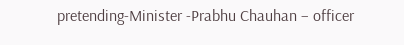pretending-Minister -Prabhu Chauhan – officer